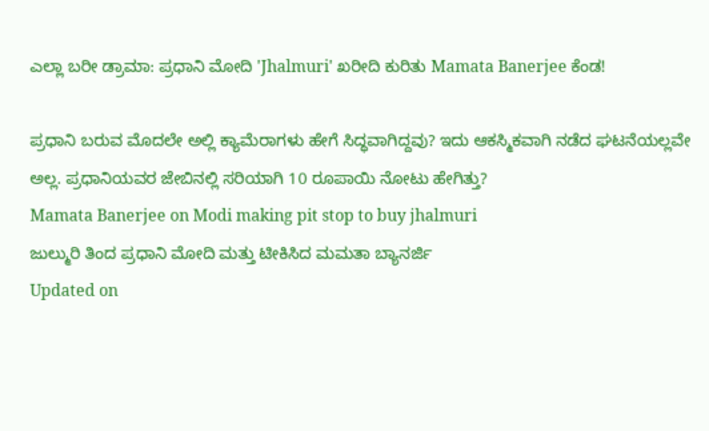ಎಲ್ಲಾ ಬರೀ ಡ್ರಾಮಾ: ಪ್ರಧಾನಿ ಮೋದಿ 'Jhalmuri' ಖರೀದಿ ಕುರಿತು Mamata Banerjee ಕೆಂಡ!

ಪ್ರಧಾನಿ ಬರುವ ಮೊದಲೇ ಅಲ್ಲಿ ಕ್ಯಾಮೆರಾಗಳು ಹೇಗೆ ಸಿದ್ಧವಾಗಿದ್ದವು? ಇದು ಆಕಸ್ಮಿಕವಾಗಿ ನಡೆದ ಘಟನೆಯಲ್ಲವೇ ಅಲ್ಲ. ಪ್ರಧಾನಿಯವರ ಜೇಬಿನಲ್ಲಿ ಸರಿಯಾಗಿ 10 ರೂಪಾಯಿ ನೋಟು ಹೇಗಿತ್ತು?
Mamata Banerjee on Modi making pit stop to buy jhalmuri
ಜುಲ್ಮುರಿ ತಿಂದ ಪ್ರಧಾನಿ ಮೋದಿ ಮತ್ತು ಟೀಕಿಸಿದ ಮಮತಾ ಬ್ಯಾನರ್ಜಿ
Updated on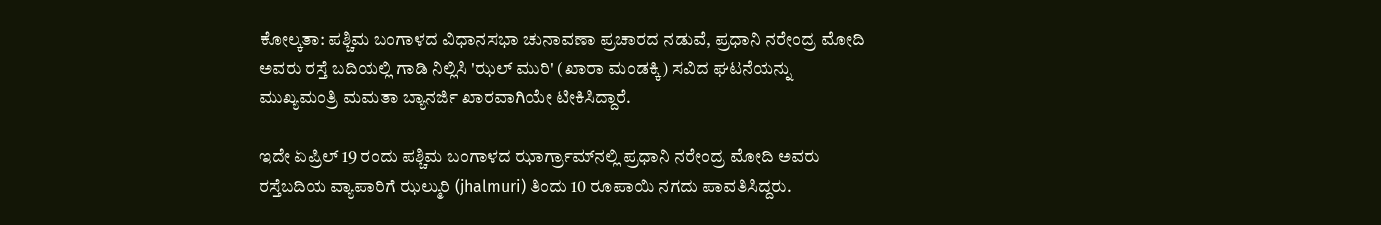ಕೋಲ್ಕತಾ: ಪಶ್ಚಿಮ ಬಂಗಾಳದ ವಿಧಾನಸಭಾ ಚುನಾವಣಾ ಪ್ರಚಾರದ ನಡುವೆ, ಪ್ರಧಾನಿ ನರೇಂದ್ರ ಮೋದಿ ಅವರು ರಸ್ತೆ ಬದಿಯಲ್ಲಿ ಗಾಡಿ ನಿಲ್ಲಿಸಿ 'ಝಲ್ ಮುರಿ' (ಖಾರಾ ಮಂಡಕ್ಕಿ) ಸವಿದ ಘಟನೆಯನ್ನು ಮುಖ್ಯಮಂತ್ರಿ ಮಮತಾ ಬ್ಯಾನರ್ಜಿ ಖಾರವಾಗಿಯೇ ಟೀಕಿಸಿದ್ದಾರೆ.

ಇದೇ ಏಪ್ರಿಲ್ 19 ರಂದು ಪಶ್ಚಿಮ ಬಂಗಾಳದ ಝಾರ್ಗ್ರಾಮ್‌ನಲ್ಲಿ ಪ್ರಧಾನಿ ನರೇಂದ್ರ ಮೋದಿ ಅವರು ರಸ್ತೆಬದಿಯ ವ್ಯಾಪಾರಿಗೆ ಝಲ್ಮುರಿ (jhalmuri) ತಿಂದು 10 ರೂಪಾಯಿ ನಗದು ಪಾವತಿಸಿದ್ದರು.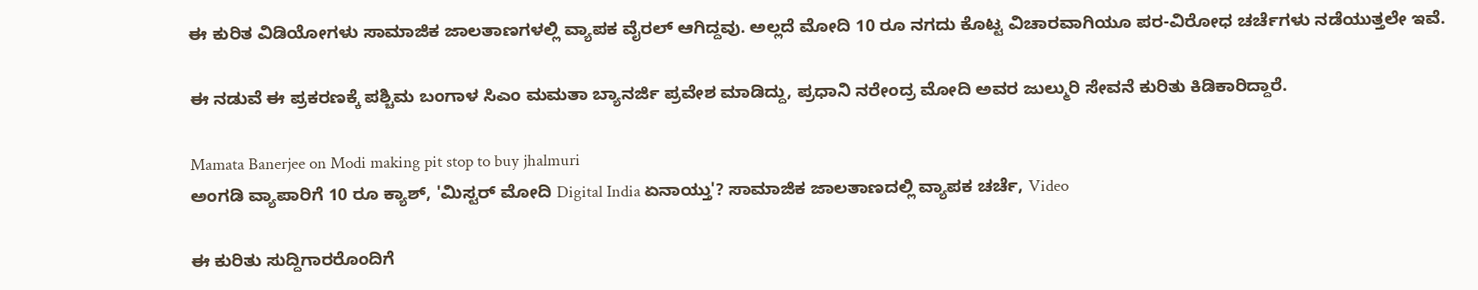ಈ ಕುರಿತ ವಿಡಿಯೋಗಳು ಸಾಮಾಜಿಕ ಜಾಲತಾಣಗಳಲ್ಲಿ ವ್ಯಾಪಕ ವೈರಲ್ ಆಗಿದ್ದವು. ಅಲ್ಲದೆ ಮೋದಿ 10 ರೂ ನಗದು ಕೊಟ್ಟ ವಿಚಾರವಾಗಿಯೂ ಪರ-ವಿರೋಧ ಚರ್ಚೆಗಳು ನಡೆಯುತ್ತಲೇ ಇವೆ.

ಈ ನಡುವೆ ಈ ಪ್ರಕರಣಕ್ಕೆ ಪಶ್ಚಿಮ ಬಂಗಾಳ ಸಿಎಂ ಮಮತಾ ಬ್ಯಾನರ್ಜಿ ಪ್ರವೇಶ ಮಾಡಿದ್ದು, ಪ್ರಧಾನಿ ನರೇಂದ್ರ ಮೋದಿ ಅವರ ಜುಲ್ಮುರಿ ಸೇವನೆ ಕುರಿತು ಕಿಡಿಕಾರಿದ್ದಾರೆ.

Mamata Banerjee on Modi making pit stop to buy jhalmuri
ಅಂಗಡಿ ವ್ಯಾಪಾರಿಗೆ 10 ರೂ ಕ್ಯಾಶ್, 'ಮಿಸ್ಟರ್ ಮೋದಿ Digital India ಏನಾಯ್ತು'? ಸಾಮಾಜಿಕ ಜಾಲತಾಣದಲ್ಲಿ ವ್ಯಾಪಕ ಚರ್ಚೆ, Video

ಈ ಕುರಿತು ಸುದ್ದಿಗಾರರೊಂದಿಗೆ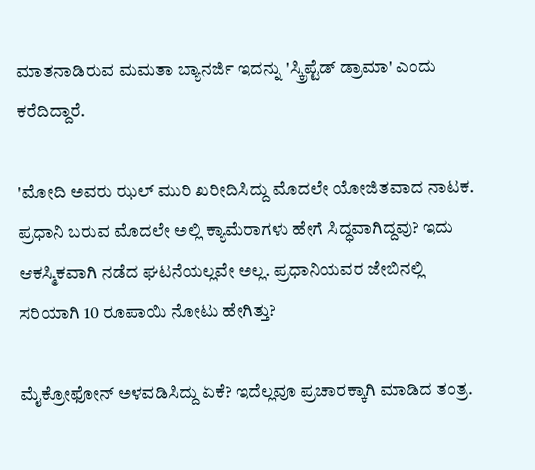ಮಾತನಾಡಿರುವ ಮಮತಾ ಬ್ಯಾನರ್ಜಿ ಇದನ್ನು 'ಸ್ಕ್ರಿಪ್ಟೆಡ್ ಡ್ರಾಮಾ' ಎಂದು ಕರೆದಿದ್ದಾರೆ.

'ಮೋದಿ ಅವರು ಝಲ್ ಮುರಿ ಖರೀದಿಸಿದ್ದು ಮೊದಲೇ ಯೋಜಿತವಾದ ನಾಟಕ. ಪ್ರಧಾನಿ ಬರುವ ಮೊದಲೇ ಅಲ್ಲಿ ಕ್ಯಾಮೆರಾಗಳು ಹೇಗೆ ಸಿದ್ಧವಾಗಿದ್ದವು? ಇದು ಆಕಸ್ಮಿಕವಾಗಿ ನಡೆದ ಘಟನೆಯಲ್ಲವೇ ಅಲ್ಲ. ಪ್ರಧಾನಿಯವರ ಜೇಬಿನಲ್ಲಿ ಸರಿಯಾಗಿ 10 ರೂಪಾಯಿ ನೋಟು ಹೇಗಿತ್ತು?

ಮೈಕ್ರೋಫೋನ್ ಅಳವಡಿಸಿದ್ದು ಏಕೆ? ಇದೆಲ್ಲವೂ ಪ್ರಚಾರಕ್ಕಾಗಿ ಮಾಡಿದ ತಂತ್ರ.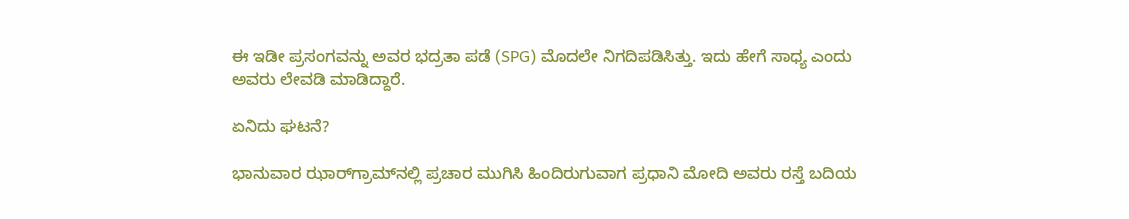ಈ ಇಡೀ ಪ್ರಸಂಗವನ್ನು ಅವರ ಭದ್ರತಾ ಪಡೆ (SPG) ಮೊದಲೇ ನಿಗದಿಪಡಿಸಿತ್ತು. ಇದು ಹೇಗೆ ಸಾಧ್ಯ ಎಂದು ಅವರು ಲೇವಡಿ ಮಾಡಿದ್ದಾರೆ.

ಏನಿದು ಘಟನೆ?

ಭಾನುವಾರ ಝಾರ್‌ಗ್ರಾಮ್‌ನಲ್ಲಿ ಪ್ರಚಾರ ಮುಗಿಸಿ ಹಿಂದಿರುಗುವಾಗ ಪ್ರಧಾನಿ ಮೋದಿ ಅವರು ರಸ್ತೆ ಬದಿಯ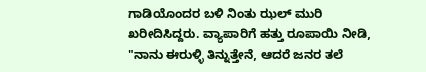ಗಾಡಿಯೊಂದರ ಬಳಿ ನಿಂತು ಝಲ್ ಮುರಿ ಖರೀದಿಸಿದ್ದರು. ವ್ಯಾಪಾರಿಗೆ ಹತ್ತು ರೂಪಾಯಿ ನೀಡಿ, "ನಾನು ಈರುಳ್ಳಿ ತಿನ್ನುತ್ತೇನೆ, ಆದರೆ ಜನರ ತಲೆ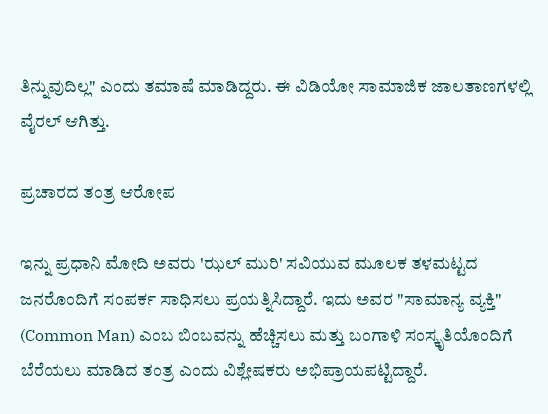ತಿನ್ನುವುದಿಲ್ಲ" ಎಂದು ತಮಾಷೆ ಮಾಡಿದ್ದರು. ಈ ವಿಡಿಯೋ ಸಾಮಾಜಿಕ ಜಾಲತಾಣಗಳಲ್ಲಿ ವೈರಲ್ ಆಗಿತ್ತು.

ಪ್ರಚಾರದ ತಂತ್ರ ಆರೋಪ

ಇನ್ನು ಪ್ರಧಾನಿ ಮೋದಿ ಅವರು 'ಝಲ್ ಮುರಿ' ಸವಿಯುವ ಮೂಲಕ ತಳಮಟ್ಟದ ಜನರೊಂದಿಗೆ ಸಂಪರ್ಕ ಸಾಧಿಸಲು ಪ್ರಯತ್ನಿಸಿದ್ದಾರೆ. ಇದು ಅವರ "ಸಾಮಾನ್ಯ ವ್ಯಕ್ತಿ" (Common Man) ಎಂಬ ಬಿಂಬವನ್ನು ಹೆಚ್ಚಿಸಲು ಮತ್ತು ಬಂಗಾಳಿ ಸಂಸ್ಕೃತಿಯೊಂದಿಗೆ ಬೆರೆಯಲು ಮಾಡಿದ ತಂತ್ರ ಎಂದು ವಿಶ್ಲೇಷಕರು ಅಭಿಪ್ರಾಯಪಟ್ಟಿದ್ದಾರೆ.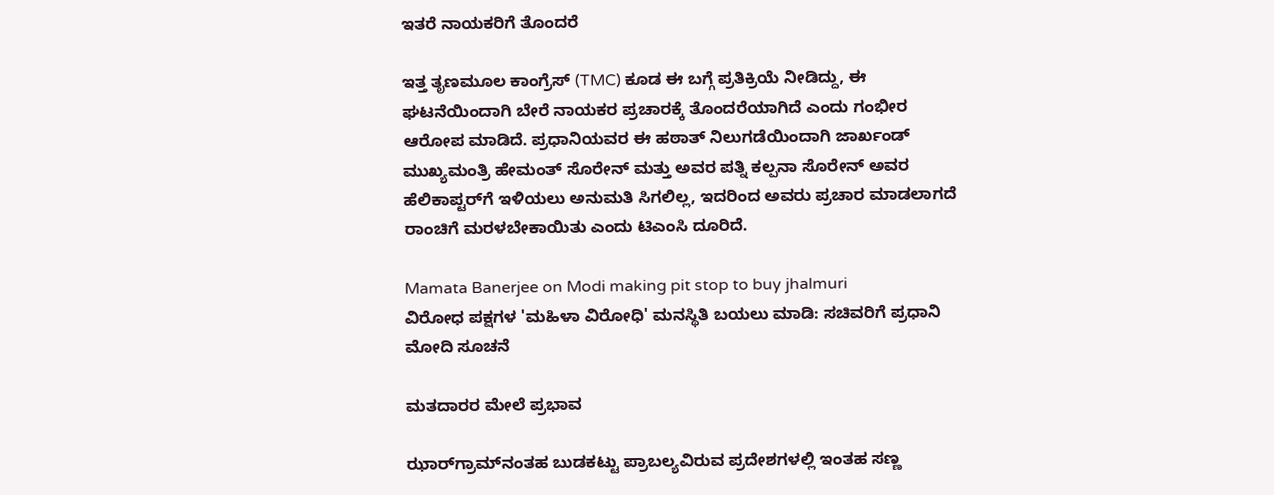ಇತರೆ ನಾಯಕರಿಗೆ ತೊಂದರೆ

ಇತ್ತ ತೃಣಮೂಲ ಕಾಂಗ್ರೆಸ್ (TMC) ಕೂಡ ಈ ಬಗ್ಗೆ ಪ್ರತಿಕ್ರಿಯೆ ನೀಡಿದ್ದು, ಈ ಘಟನೆಯಿಂದಾಗಿ ಬೇರೆ ನಾಯಕರ ಪ್ರಚಾರಕ್ಕೆ ತೊಂದರೆಯಾಗಿದೆ ಎಂದು ಗಂಭೀರ ಆರೋಪ ಮಾಡಿದೆ. ಪ್ರಧಾನಿಯವರ ಈ ಹಠಾತ್ ನಿಲುಗಡೆಯಿಂದಾಗಿ ಜಾರ್ಖಂಡ್ ಮುಖ್ಯಮಂತ್ರಿ ಹೇಮಂತ್ ಸೊರೇನ್ ಮತ್ತು ಅವರ ಪತ್ನಿ ಕಲ್ಪನಾ ಸೊರೇನ್ ಅವರ ಹೆಲಿಕಾಪ್ಟರ್‌ಗೆ ಇಳಿಯಲು ಅನುಮತಿ ಸಿಗಲಿಲ್ಲ, ಇದರಿಂದ ಅವರು ಪ್ರಚಾರ ಮಾಡಲಾಗದೆ ರಾಂಚಿಗೆ ಮರಳಬೇಕಾಯಿತು ಎಂದು ಟಿಎಂಸಿ ದೂರಿದೆ.

Mamata Banerjee on Modi making pit stop to buy jhalmuri
ವಿರೋಧ ಪಕ್ಷಗಳ 'ಮಹಿಳಾ ವಿರೋಧಿ' ಮನಸ್ಥಿತಿ ಬಯಲು ಮಾಡಿ: ಸಚಿವರಿಗೆ ಪ್ರಧಾನಿ ಮೋದಿ ಸೂಚನೆ

ಮತದಾರರ ಮೇಲೆ ಪ್ರಭಾವ

ಝಾರ್‌ಗ್ರಾಮ್‌ನಂತಹ ಬುಡಕಟ್ಟು ಪ್ರಾಬಲ್ಯವಿರುವ ಪ್ರದೇಶಗಳಲ್ಲಿ ಇಂತಹ ಸಣ್ಣ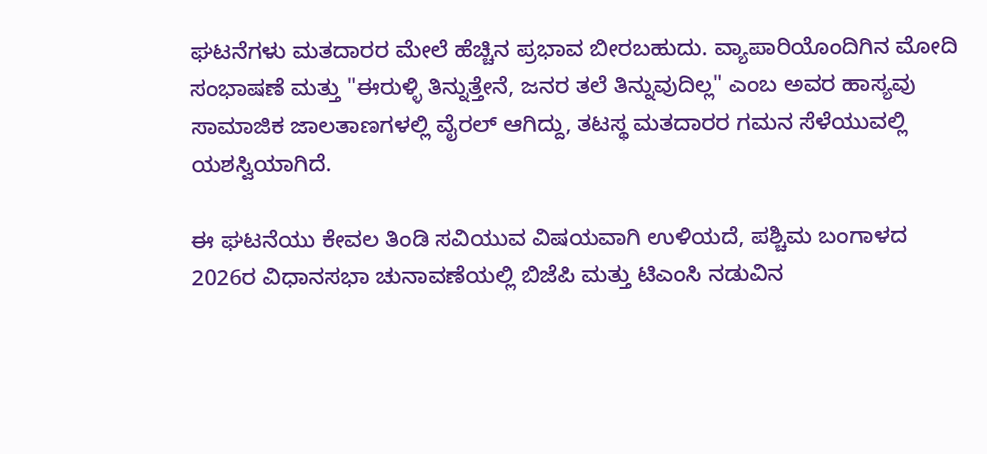ಘಟನೆಗಳು ಮತದಾರರ ಮೇಲೆ ಹೆಚ್ಚಿನ ಪ್ರಭಾವ ಬೀರಬಹುದು. ವ್ಯಾಪಾರಿಯೊಂದಿಗಿನ ಮೋದಿ ಸಂಭಾಷಣೆ ಮತ್ತು "ಈರುಳ್ಳಿ ತಿನ್ನುತ್ತೇನೆ, ಜನರ ತಲೆ ತಿನ್ನುವುದಿಲ್ಲ" ಎಂಬ ಅವರ ಹಾಸ್ಯವು ಸಾಮಾಜಿಕ ಜಾಲತಾಣಗಳಲ್ಲಿ ವೈರಲ್ ಆಗಿದ್ದು, ತಟಸ್ಥ ಮತದಾರರ ಗಮನ ಸೆಳೆಯುವಲ್ಲಿ ಯಶಸ್ವಿಯಾಗಿದೆ.

ಈ ಘಟನೆಯು ಕೇವಲ ತಿಂಡಿ ಸವಿಯುವ ವಿಷಯವಾಗಿ ಉಳಿಯದೆ, ಪಶ್ಚಿಮ ಬಂಗಾಳದ 2026ರ ವಿಧಾನಸಭಾ ಚುನಾವಣೆಯಲ್ಲಿ ಬಿಜೆಪಿ ಮತ್ತು ಟಿಎಂಸಿ ನಡುವಿನ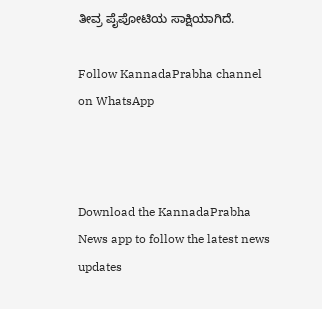ತೀವ್ರ ಪೈಪೋಟಿಯ ಸಾಕ್ಷಿಯಾಗಿದೆ.

Follow KannadaPrabha channel on WhatsApp



Download the KannadaPrabha News app to follow the latest news updates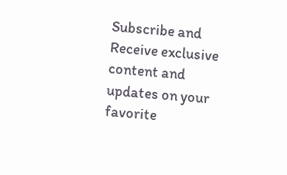Subscribe and Receive exclusive content and updates on your favorite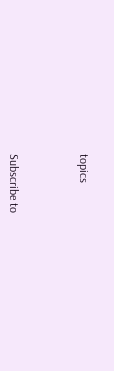topics



Subscribe to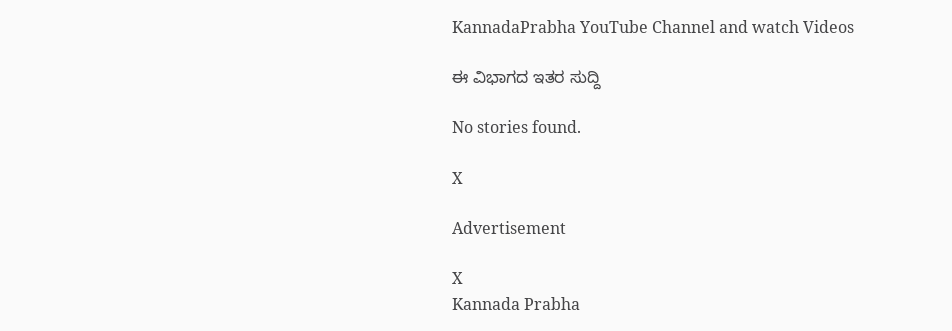KannadaPrabha YouTube Channel and watch Videos

ಈ ವಿಭಾಗದ ಇತರ ಸುದ್ದಿ

No stories found.

X

Advertisement

X
Kannada Prabha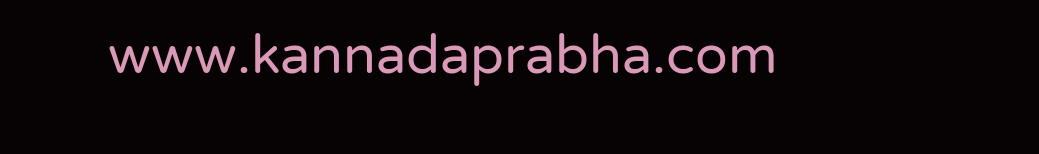www.kannadaprabha.com